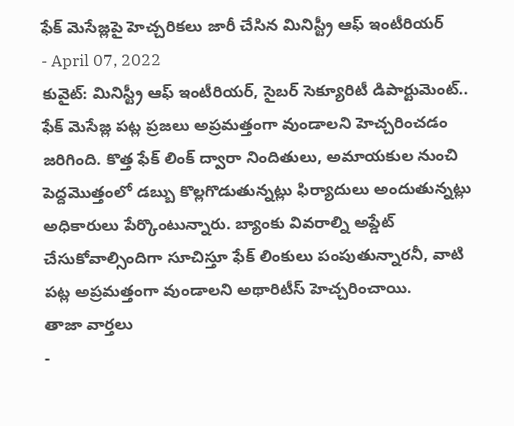ఫేక్ మెసేజ్లపై హెచ్చరికలు జారీ చేసిన మినిస్ట్రీ ఆఫ్ ఇంటీరియర్
- April 07, 2022
కువైట్: మినిస్ట్రీ ఆఫ్ ఇంటీరియర్, సైబర్ సెక్యూరిటీ డిపార్టుమెంట్.. ఫేక్ మెసేజ్ల పట్ల ప్రజలు అప్రమత్తంగా వుండాలని హెచ్చరించడం జరిగింది. కొత్త ఫేక్ లింక్ ద్వారా నిందితులు, అమాయకుల నుంచి పెద్దమొత్తంలో డబ్బు కొల్లగొడుతున్నట్లు ఫిర్యాదులు అందుతున్నట్లు అధికారులు పేర్కొంటున్నారు. బ్యాంకు వివరాల్ని అప్డేట్ చేసుకోవాల్సిందిగా సూచిస్తూ ఫేక్ లింకులు పంపుతున్నారనీ, వాటి పట్ల అప్రమత్తంగా వుండాలని అథారిటీస్ హెచ్చరించాయి.
తాజా వార్తలు
-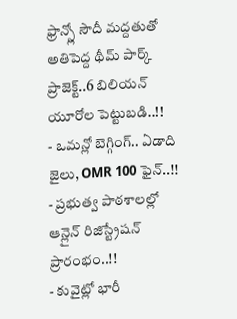ఫ్రాన్స్లో సౌదీ మద్దతుతో అతిపెద్ద థీమ్ పార్క్ ప్రాజెక్ట్..6 బిలియన్ యూరోల పెట్టుబడి..!!
- ఒమన్లో బెగ్గింగ్.. ఏడాది జైలు, OMR 100 ఫైన్..!!
- ప్రభుత్వ పాఠశాలల్లో ఆన్లైన్ రిజిస్ట్రేషన్ ప్రారంభం..!!
- కువైట్లో భారీ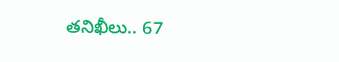తనిఖీలు.. 67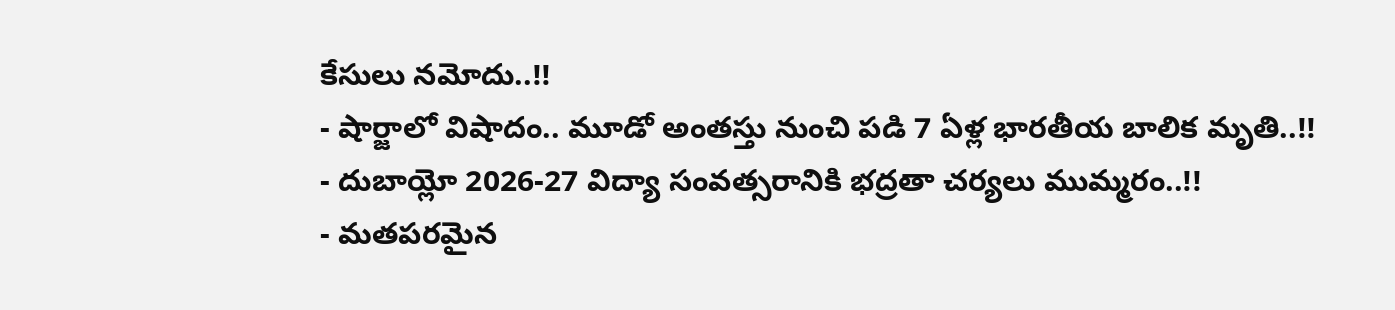కేసులు నమోదు..!!
- షార్జాలో విషాదం.. మూడో అంతస్తు నుంచి పడి 7 ఏళ్ల భారతీయ బాలిక మృతి..!!
- దుబాయ్లో 2026-27 విద్యా సంవత్సరానికి భద్రతా చర్యలు ముమ్మరం..!!
- మతపరమైన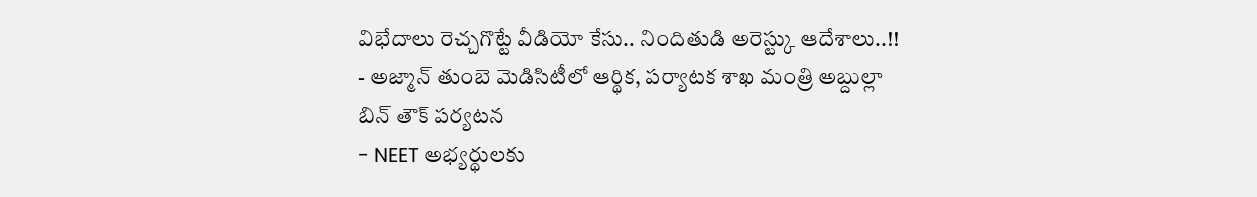విభేదాలు రెచ్చగొట్టే వీడియో కేసు.. నిందితుడి అరెస్ట్కు ఆదేశాలు..!!
- అజ్మాన్ తుంబె మెడిసిటీలో ఆర్థిక, పర్యాటక శాఖ మంత్రి అబ్దుల్లా బిన్ తౌక్ పర్యటన
- NEET అభ్యర్థులకు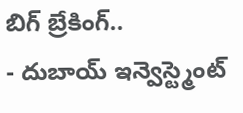బిగ్ బ్రేకింగ్..
- దుబాయ్ ఇన్వెస్ట్మెంట్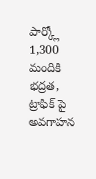పార్క్లో 1,300 మందికి భద్రత, ట్రాఫిక్ పై అవగాహన